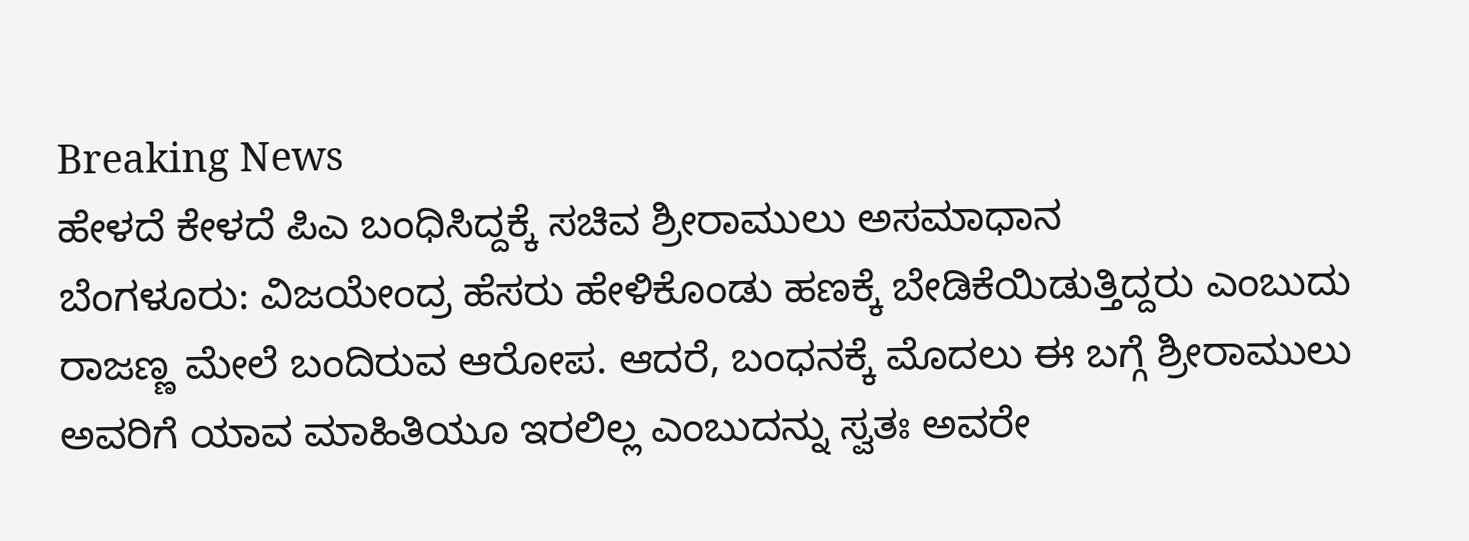Breaking News
ಹೇಳದೆ ಕೇಳದೆ ಪಿಎ ಬಂಧಿಸಿದ್ದಕ್ಕೆ ಸಚಿವ ಶ್ರೀರಾಮುಲು ಅಸಮಾಧಾನ
ಬೆಂಗಳೂರು: ವಿಜಯೇಂದ್ರ ಹೆಸರು ಹೇಳಿಕೊಂಡು ಹಣಕ್ಕೆ ಬೇಡಿಕೆಯಿಡುತ್ತಿದ್ದರು ಎಂಬುದು ರಾಜಣ್ಣ ಮೇಲೆ ಬಂದಿರುವ ಆರೋಪ. ಆದರೆ, ಬಂಧನಕ್ಕೆ ಮೊದಲು ಈ ಬಗ್ಗೆ ಶ್ರೀರಾಮುಲು ಅವರಿಗೆ ಯಾವ ಮಾಹಿತಿಯೂ ಇರಲಿಲ್ಲ ಎಂಬುದನ್ನು ಸ್ವತಃ ಅವರೇ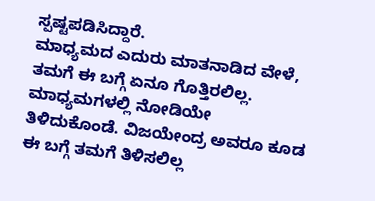ಸ್ಪಷ್ಟಪಡಿಸಿದ್ದಾರೆ.
ಮಾಧ್ಯಮದ ಎದುರು ಮಾತನಾಡಿದ ವೇಳೆ, ತಮಗೆ ಈ ಬಗ್ಗೆ ಏನೂ ಗೊತ್ತಿರಲಿಲ್ಲ. ಮಾಧ್ಯಮಗಳಲ್ಲಿ ನೋಡಿಯೇ ತಿಳಿದುಕೊಂಡೆ. ವಿಜಯೇಂದ್ರ ಅವರೂ ಕೂಡ ಈ ಬಗ್ಗೆ ತಮಗೆ ತಿಳಿಸಲಿಲ್ಲ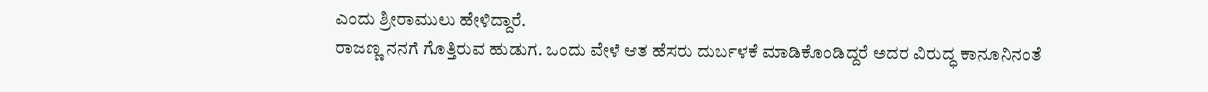ಎಂದು ಶ್ರೀರಾಮುಲು ಹೇಳಿದ್ದಾರೆ.
ರಾಜಣ್ಣ ನನಗೆ ಗೊತ್ತಿರುವ ಹುಡುಗ. ಒಂದು ವೇಳೆ ಆತ ಹೆಸರು ದುರ್ಬಳಕೆ ಮಾಡಿಕೊಂಡಿದ್ದರೆ ಅದರ ವಿರುದ್ಧ ಕಾನೂನಿನಂತೆ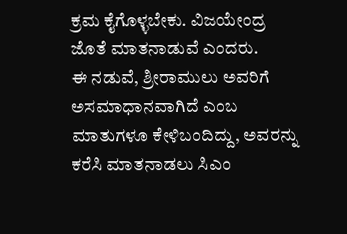ಕ್ರಮ ಕೈಗೊಳ್ಳಬೇಕು. ವಿಜಯೇಂದ್ರ ಜೊತೆ ಮಾತನಾಡುವೆ ಎಂದರು.
ಈ ನಡುವೆ, ಶ್ರೀರಾಮುಲು ಅವರಿಗೆ ಅಸಮಾಧಾನವಾಗಿದೆ ಎಂಬ ಮಾತುಗಳೂ ಕೇಳಿಬಂದಿದ್ದು, ಅವರನ್ನು ಕರೆಸಿ ಮಾತನಾಡಲು ಸಿಎಂ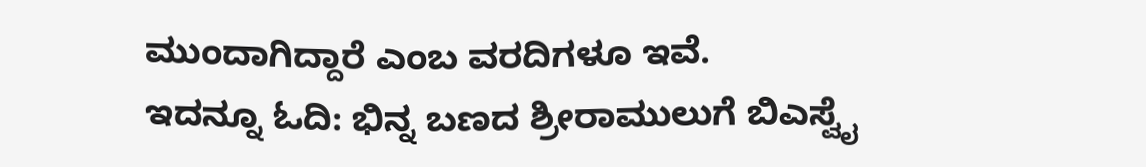ಮುಂದಾಗಿದ್ದಾರೆ ಎಂಬ ವರದಿಗಳೂ ಇವೆ.
ಇದನ್ನೂ ಓದಿ: ಭಿನ್ನ ಬಣದ ಶ್ರೀರಾಮುಲುಗೆ ಬಿಎಸ್ವೈ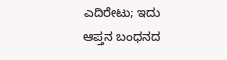ಎದಿರೇಟು; ಇದು ಆಪ್ತನ ಬಂಧನದ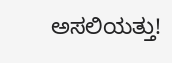ಅಸಲಿಯತ್ತು!